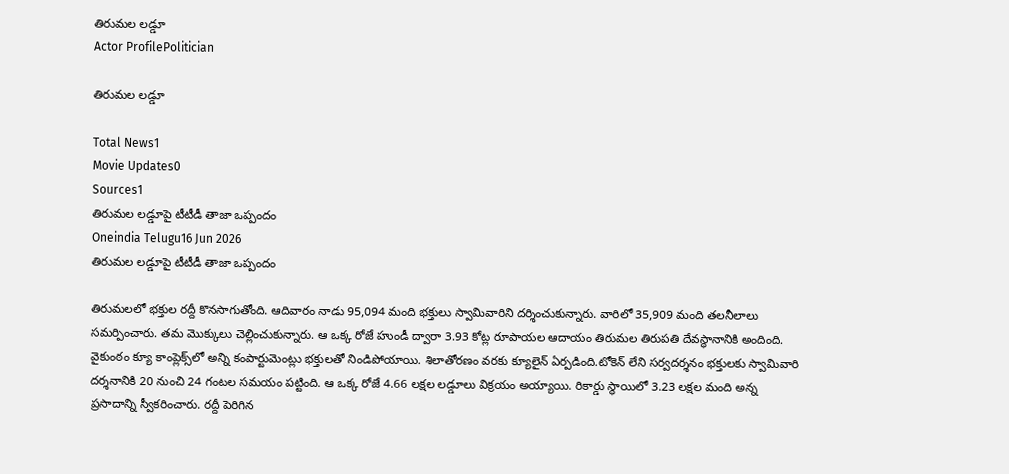తిరుమల లడ్డూ
Actor ProfilePolitician

తిరుమల లడ్డూ

Total News1
Movie Updates0
Sources1
తిరుమల లడ్డూపై టీటీడీ తాజా ఒప్పందం
Oneindia Telugu16 Jun 2026
తిరుమల లడ్డూపై టీటీడీ తాజా ఒప్పందం

తిరుమలలో భక్తుల రద్దీ కొనసాగుతోంది. ఆదివారం నాడు 95,094 మంది భక్తులు స్వామివారిని దర్శించుకున్నారు. వారిలో 35,909 మంది తలనీలాలు సమర్పించారు. తమ మొక్కులు చెల్లించుకున్నారు. ఆ ఒక్క రోజే హుండీ ద్వారా 3.93 కోట్ల రూపాయల ఆదాయం తిరుమల తిరుపతి దేవస్థానానికి అందింది. వైకుంఠం క్యూ కాంప్లెక్స్‌లో అన్ని కంపార్టుమెంట్లు భక్తులతో నిండిపోయాయి. శిలాతోరణం వరకు క్యూలైన్ ఏర్పడింది.టోకెన్ లేని సర్వదర్శనం భక్తులకు స్వామివారి దర్శనానికి 20 నుంచి 24 గంటల సమయం పట్టింది. ఆ ఒక్క రోజే 4.66 లక్షల లడ్డూలు విక్రయం అయ్యాయి. రికార్డు స్థాయిలో 3.23 లక్షల మంది అన్న ప్రసాదాన్ని స్వీకరించారు. రద్దీ పెరిగిన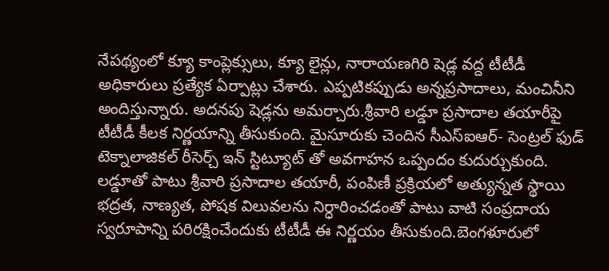నేపథ్యంలో క్యూ కాంప్లెక్సులు, క్యూ లైన్లు, నారాయణగిరి షెడ్ల వద్ద టీటీడీ అధికారులు ప్రత్యేక ఏర్పాట్లు చేశారు. ఎప్పటికప్పుడు అన్నప్రసాదాలు, మంచినీని అందిస్తున్నారు. అదనపు షెడ్లను అమర్చారు.శ్రీవారి లడ్డూ ప్రసాదాల తయారీపై టీటీడీ కీలక నిర్ణయాన్ని తీసుకుంది. మైసూరుకు చెందిన సీఎస్ఐఆర్- సెంట్రల్ ఫుడ్ టెక్నాలాజికల్ రీసెర్చ్ ఇన్ స్టిట్యూట్ తో అవగాహన ఒప్పందం కుదుర్చుకుంది. లడ్డూతో పాటు శ్రీవారి ప్రసాదాల తయారీ, పంపిణీ ప్రక్రియలో అత్యున్నత స్థాయి భద్రత, నాణ్యత, పోషక విలువలను నిర్ధారించడంతో పాటు వాటి సంప్రదాయ స్వరూపాన్ని పరిరక్షించేందుకు టీటీడీ ఈ నిర్ణయం తీసుకుంది.బెంగళూరులో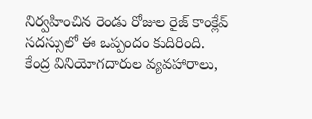నిర్వహించిన రెండు రోజుల రైజ్ కాంక్లేవ్ సదస్సులో ఈ ఒప్పందం కుదిరింది. కేంద్ర వినియోగదారుల వ్యవహారాలు,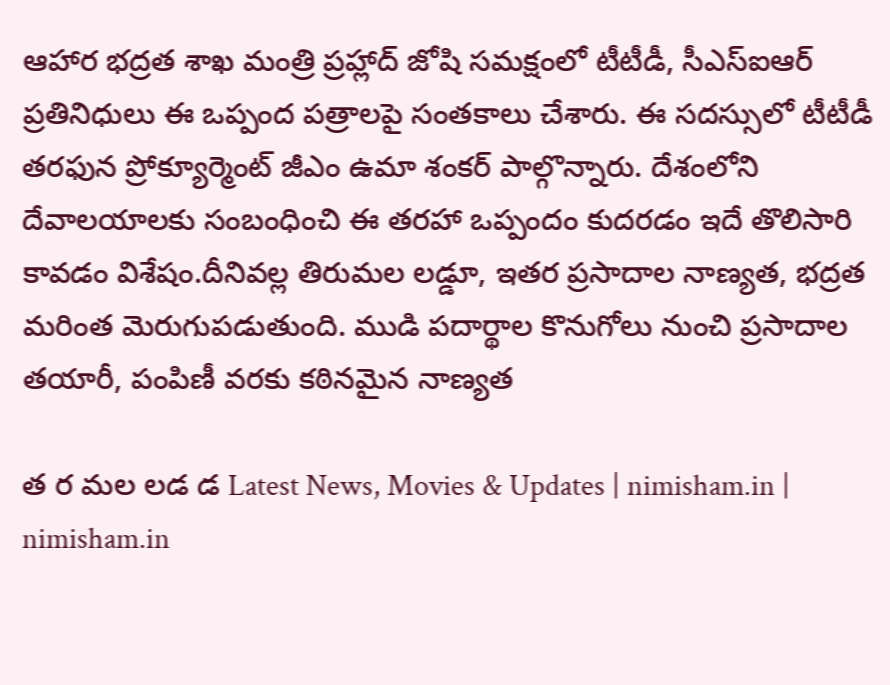ఆహార భద్రత శాఖ మంత్రి ప్రహ్లాద్ జోషి సమక్షంలో టీటీడీ, సీఎస్ఐఆర్ ప్రతినిధులు ఈ ఒప్పంద పత్రాలపై సంతకాలు చేశారు. ఈ సదస్సులో టీటీడీ తరఫున ప్రోక్యూర్మెంట్ జీఎం ఉమా శంకర్ పాల్గొన్నారు. దేశంలోని దేవాలయాలకు సంబంధించి ఈ తరహా ఒప్పందం కుదరడం ఇదే తొలిసారి కావడం విశేషం.దీనివల్ల తిరుమల లడ్డూ, ఇతర ప్రసాదాల నాణ్యత, భద్రత మరింత మెరుగుపడుతుంది. ముడి పదార్థాల కొనుగోలు నుంచి ప్రసాదాల తయారీ, పంపిణీ వరకు కఠినమైన నాణ్యత

త ర మల లడ డ Latest News, Movies & Updates | nimisham.in | nimisham.in